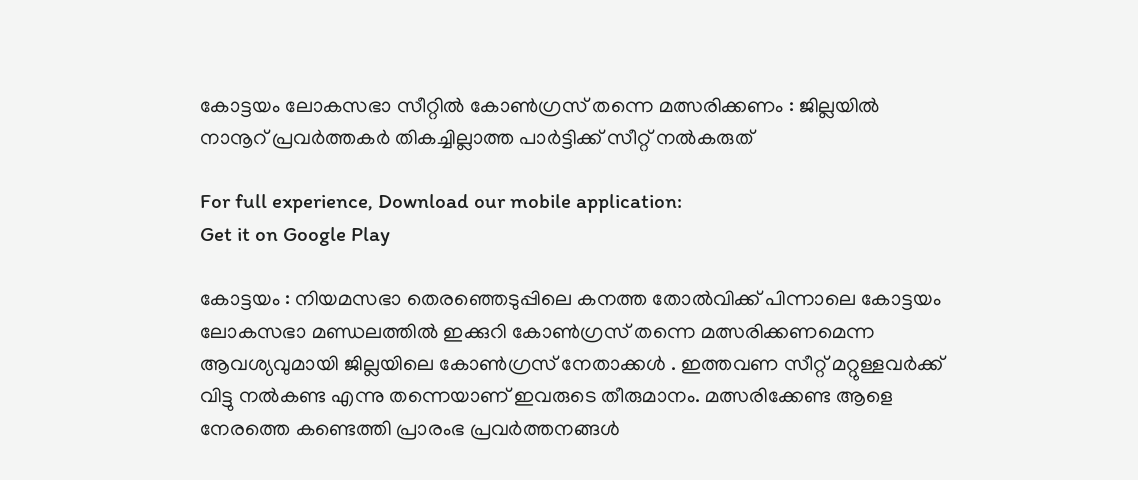കോട്ടയം ലോകസഭാ സീറ്റില്‍ കോണ്‍ഗ്രസ് തന്നെ മത്സരിക്കണം : ജില്ലയില്‍ നാനൂറ് പ്രവര്‍ത്തകര്‍ തികച്ചില്ലാത്ത പാര്‍ട്ടിക്ക് സീറ്റ് നല്‍കരുത്

For full experience, Download our mobile application:
Get it on Google Play

കോട്ടയം : നിയമസഭാ തെരഞ്ഞെടുപ്പിലെ കനത്ത തോല്‍വിക്ക് പിന്നാലെ കോട്ടയം ലോകസഭാ മണ്ഡലത്തില്‍ ഇക്കുറി കോണ്‍ഗ്രസ് തന്നെ മത്സരിക്കണമെന്ന ആവശ്യവുമായി ജില്ലയിലെ കോണ്‍ഗ്രസ് നേതാക്കള്‍ . ഇത്തവണ സീറ്റ് മറ്റുള്ളവര്‍ക്ക് വിട്ടു നല്‍കണ്ട എന്നു തന്നെയാണ് ഇവരുടെ തീരുമാനം. മത്സരിക്കേണ്ട ആളെ നേരത്തെ കണ്ടെത്തി പ്രാരംഭ പ്രവര്‍ത്തനങ്ങള്‍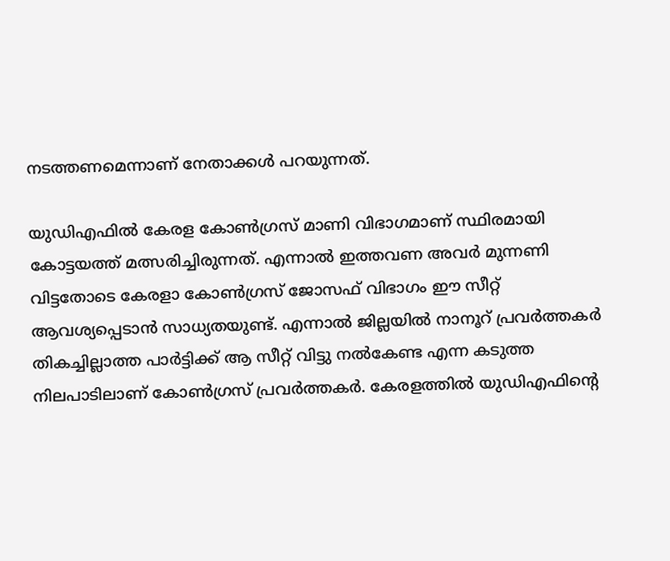നടത്തണമെന്നാണ് നേതാക്കള്‍ പറയുന്നത്.

യുഡിഎഫില്‍ കേരള കോണ്‍ഗ്രസ് മാണി വിഭാഗമാണ് സ്ഥിരമായി കോട്ടയത്ത് മത്സരിച്ചിരുന്നത്. എന്നാല്‍ ഇത്തവണ അവര്‍ മുന്നണി വിട്ടതോടെ കേരളാ കോണ്‍ഗ്രസ് ജോസഫ് വിഭാഗം ഈ സീറ്റ് ആവശ്യപ്പെടാന്‍ സാധ്യതയുണ്ട്. എന്നാല്‍ ജില്ലയില്‍ നാനൂറ് പ്രവര്‍ത്തകര്‍ തികച്ചില്ലാത്ത പാര്‍ട്ടിക്ക് ആ സീറ്റ് വിട്ടു നല്‍കേണ്ട എന്ന കടുത്ത നിലപാടിലാണ് കോണ്‍ഗ്രസ് പ്രവര്‍ത്തകര്‍. കേരളത്തില്‍ യുഡിഎഫിന്റെ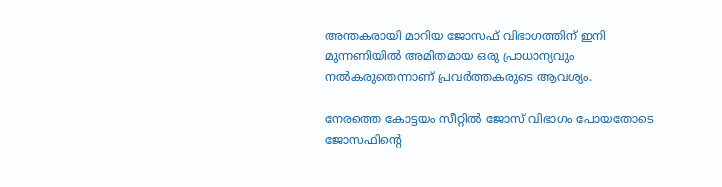അന്തകരായി മാറിയ ജോസഫ് വിഭാഗത്തിന് ഇനി മുന്നണിയില്‍ അമിതമായ ഒരു പ്രാധാന്യവും നല്‍കരുതെന്നാണ് പ്രവര്‍ത്തകരുടെ ആവശ്യം.

നേരത്തെ കോട്ടയം സീറ്റില്‍ ജോസ് വിഭാഗം പോയതോടെ ജോസഫിന്റെ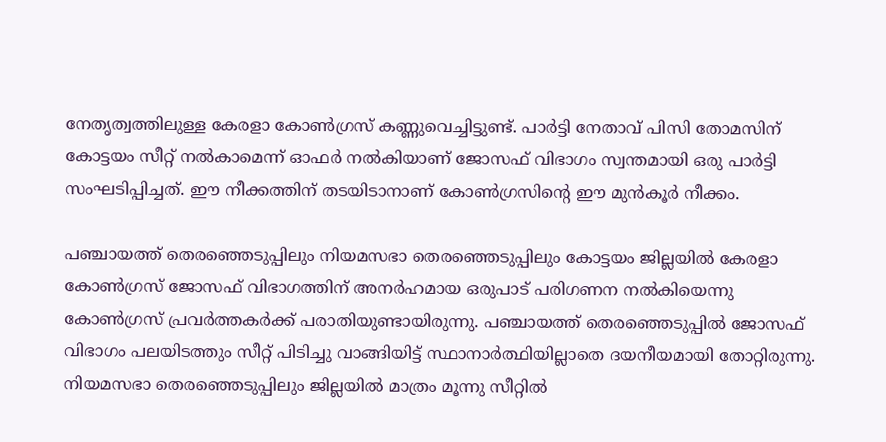നേതൃത്വത്തിലുള്ള കേരളാ കോണ്‍ഗ്രസ് കണ്ണുവെച്ചിട്ടുണ്ട്. പാര്‍ട്ടി നേതാവ് പിസി തോമസിന് കോട്ടയം സീറ്റ് നല്‍കാമെന്ന് ഓഫര്‍ നല്‍കിയാണ് ജോസഫ് വിഭാഗം സ്വന്തമായി ഒരു പാര്‍ട്ടി സംഘടിപ്പിച്ചത്. ഈ നീക്കത്തിന് തടയിടാനാണ് കോണ്‍ഗ്രസിന്റെ ഈ മുന്‍കൂര്‍ നീക്കം.

പഞ്ചായത്ത് തെരഞ്ഞെടുപ്പിലും നിയമസഭാ തെരഞ്ഞെടുപ്പിലും കോട്ടയം ജില്ലയില്‍ കേരളാ കോണ്‍ഗ്രസ് ജോസഫ് വിഭാഗത്തിന് അനര്‍ഹമായ ഒരുപാട് പരിഗണന നല്‍കിയെന്നു കോണ്‍ഗ്രസ് പ്രവര്‍ത്തകര്‍ക്ക് പരാതിയുണ്ടായിരുന്നു. പഞ്ചായത്ത് തെരഞ്ഞെടുപ്പില്‍ ജോസഫ് വിഭാഗം പലയിടത്തും സീറ്റ് പിടിച്ചു വാങ്ങിയിട്ട് സ്ഥാനാര്‍ത്ഥിയില്ലാതെ ദയനീയമായി തോറ്റിരുന്നു. നിയമസഭാ തെരഞ്ഞെടുപ്പിലും ജില്ലയില്‍ മാത്രം മൂന്നു സീറ്റില്‍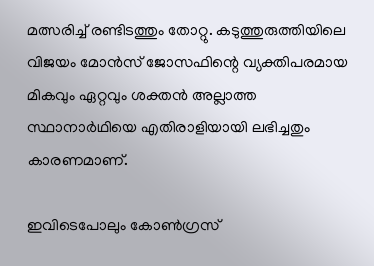മത്സരിച്ച് രണ്ടിടത്തും തോറ്റു. കടുത്തുരുത്തിയിലെ വിജയം മോന്‍സ് ജോസഫിന്റെ വ്യക്തിപരമായ മികവും ഏറ്റവും ശക്തന്‍ അല്ലാത്ത സ്ഥാനാര്‍ഥിയെ എതിരാളിയായി ലഭിച്ചതും കാരണമാണ്.

ഇവിടെപോലും കോണ്‍ഗ്രസ്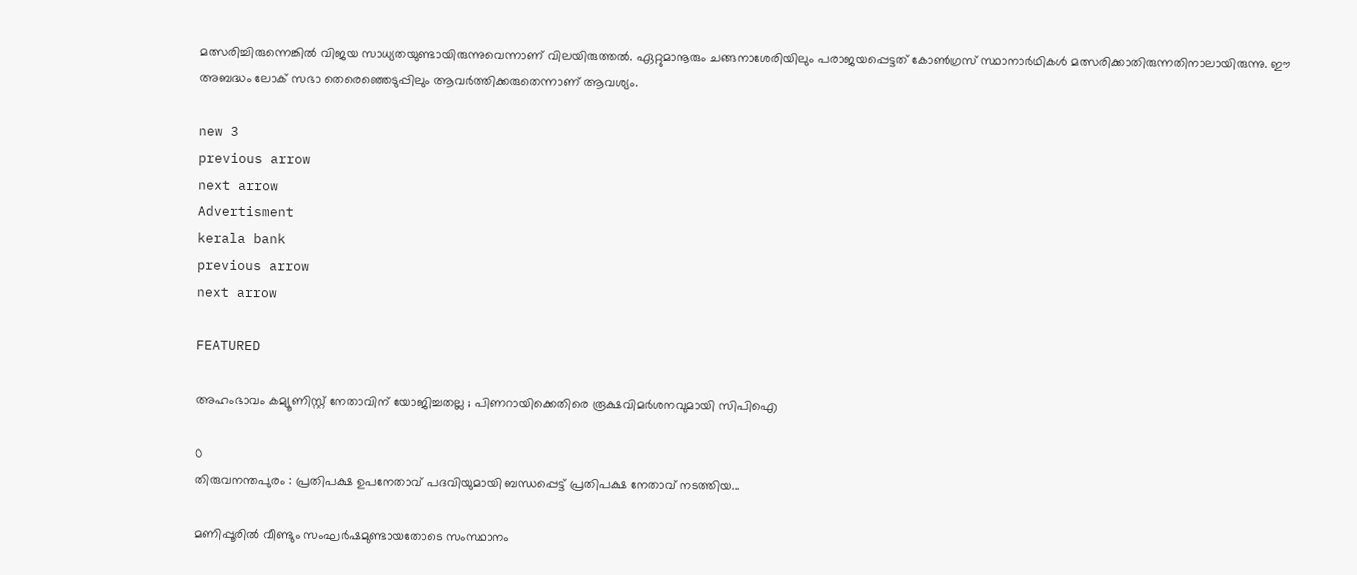മത്സരിച്ചിരുന്നെങ്കില്‍ വിജയ സാധ്യതയുണ്ടായിരുന്നുവെന്നാണ് വിലയിരുത്തല്‍. ഏറ്റുമാനൂരും ചങ്ങനാശേരിയിലും പരാജയപ്പെട്ടത് കോണ്‍ഗ്രസ് സ്ഥാനാര്‍ഥികള്‍ മത്സരിക്കാതിരുന്നതിനാലായിരുന്നു. ഈ അബദ്ധം ലോക് സഭാ തെരെഞ്ഞെടുപ്പിലും ആവര്‍ത്തിക്കരുതെന്നാണ് ആവശ്യം.

new 3
previous arrow
next arrow
Advertisment
kerala bank
previous arrow
next arrow

FEATURED

അഹംഭാവം കമ്യൂണിസ്റ്റ് നേതാവിന് യോജിച്ചതല്ല ; പിണറായിക്കെതിരെ രൂക്ഷവിമർശനവുമായി സിപിഐ

0
തിരുവനന്തപുരം : പ്രതിപക്ഷ ഉപനേതാവ് പദവിയുമായി ബന്ധപ്പെട്ട് പ്രതിപക്ഷ നേതാവ് നടത്തിയ...

മണിപ്പൂരിൽ വീണ്ടും സംഘർഷമുണ്ടായതോടെ സംസ്ഥാനം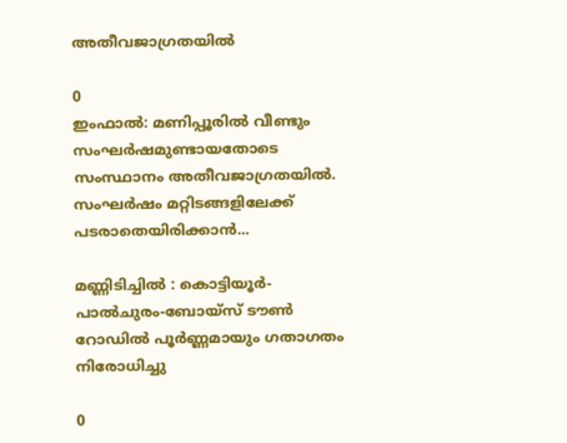അതീവജാഗ്രതയിൽ

0
ഇംഫാൽ: മണിപ്പൂരിൽ വീണ്ടും സംഘർഷമുണ്ടായതോടെ സംസ്ഥാനം അതീവജാഗ്രതയിൽ. സംഘർഷം മറ്റിടങ്ങളിലേക്ക് പടരാതെയിരിക്കാൻ...

മണ്ണിടിച്ചിൽ : കൊട്ടിയൂർ-പാൽചുരം-ബോയ്സ് ടൗൺ റോഡിൽ പൂർണ്ണമായും ഗതാഗതം നിരോധിച്ചു

0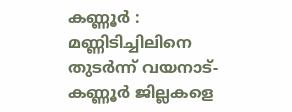കണ്ണൂർ : മണ്ണിടിച്ചിലിനെ തുടർന്ന് വയനാട്-കണ്ണൂർ ജില്ലകളെ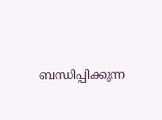ബന്ധിപ്പിക്കുന്ന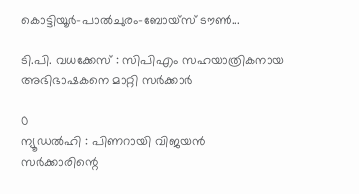കൊട്ടിയൂർ-പാൽചുരം-ബോയ്സ് ടൗൺ...

ടി.പി. വധക്കേസ് : സിപിഎം സഹയാത്രികനായ അഭിഭാഷകനെ മാറ്റി സർക്കാർ

0
ന്യൂഡൽഹി : പിണറായി വിജയൻ സർക്കാരിന്റെ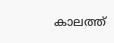കാലത്ത്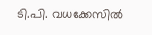ടി.പി. വധക്കേസിൽ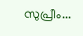സുപ്രീം...